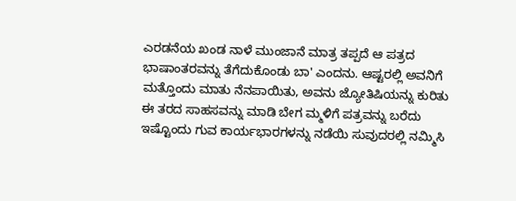ಎರಡನೆಯ ಖಂಡ ನಾಳೆ ಮುಂಜಾನೆ ಮಾತ್ರ ತಪ್ಪದೆ ಆ ಪತ್ರದ ಭಾಷಾಂತರವನ್ನು ತೆಗೆದುಕೊಂಡು ಬಾ' ಎಂದನು. ಆಷ್ಟರಲ್ಲಿ ಅವನಿಗೆ ಮತ್ತೊಂದು ಮಾತು ನೆನಪಾಯಿತು, ಅವನು ಜ್ಯೋತಿಷಿಯನ್ನು ಕುರಿತು ಈ ತರದ ಸಾಹಸವನ್ನು ಮಾಡಿ ಬೇಗ ಮ್ಮಳಿಗೆ ಪತ್ರವನ್ನು ಬರೆದು ಇಷ್ಟೊಂದು ಗುವ ಕಾರ್ಯಭಾರಗಳನ್ನು ನಡೆಯಿ ಸುವುದರಲ್ಲಿ ನಮ್ಮಿಸಿ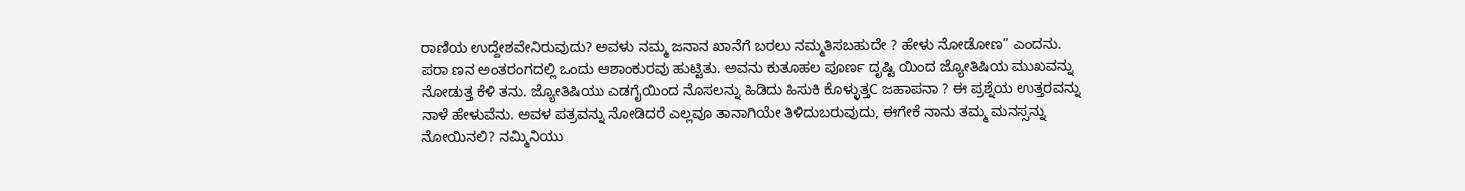ರಾಣಿಯ ಉದ್ದೇಶವೇನಿರುವುದು? ಅವಳು ನಮ್ಮ ಜನಾನ ಖಾನೆಗೆ ಬರಲು ನಮ್ಮತಿಸಬಹುದೇ ? ಹೇಳು ನೋಡೋಣ” ಎಂದನು. ಪರಾ ಣನ ಅಂತರಂಗದಲ್ಲಿ ಒಂದು ಆಶಾಂಕುರವು ಹುಟ್ಟಿತು. ಅವನು ಕುತೂಹಲ ಪೂರ್ಣ ದೃಷ್ಟಿ ಯಿಂದ ಜ್ಯೋತಿಷಿಯ ಮುಖವನ್ನು ನೋಡುತ್ತ ಕೆಳಿ ತನು. ಜ್ಯೋತಿಷಿಯು ಎಡಗೈಯಿಂದ ನೊಸಲನ್ನು ಹಿಡಿದು ಹಿಸುಕಿ ಕೊಳ್ಳುತ್ತC ಜಹಾಪನಾ ? ಈ ಪ್ರಶ್ನೆಯ ಉತ್ತರವನ್ನು ನಾಳೆ ಹೇಳುವೆನು. ಅವಳ ಪತ್ರವನ್ನು ನೋಡಿದರೆ ಎಲ್ಲವೂ ತಾನಾಗಿಯೇ ತಿಳಿದುಬರುವುದು, ಈಗೇಕೆ ನಾನು ತಮ್ಮ ಮನಸ್ಸನ್ನು ನೋಯಿನಲಿ? ನಮ್ಮಿನಿಯು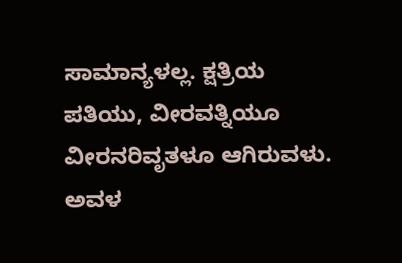ಸಾಮಾನ್ಯಳಲ್ಲ. ಕ್ಷತ್ರಿಯ ಪತಿಯು, ವೀರವತ್ನಿಯೂ ವೀರನರಿವೃತಳೂ ಆಗಿರುವಳು. ಅವಳ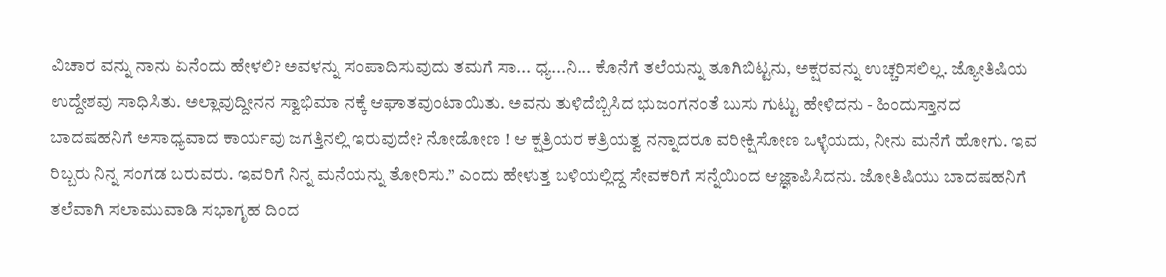ವಿಚಾರ ವನ್ನು ನಾನು ಏನೆಂದು ಹೇಳಲಿ? ಅವಳನ್ನು ಸಂಪಾದಿಸುವುದು ತಮಗೆ ಸಾ... ಧ್ಯ...ನಿ... ಕೊನೆಗೆ ತಲೆಯನ್ನು ತೂಗಿಬಿಟ್ಟನು, ಅಕ್ಷರವನ್ನು ಉಚ್ಚರಿಸಲಿಲ್ಲ. ಜ್ಯೋತಿಷಿಯ ಉದ್ದೇಶವು ಸಾಧಿಸಿತು. ಅಲ್ಲಾವುದ್ದೀನನ ಸ್ವಾಭಿಮಾ ನಕ್ಕೆ ಆಘಾತವುಂಟಾಯಿತು. ಅವನು ತುಳಿದೆಬ್ಬಿಸಿದ ಭುಜಂಗನಂತೆ ಬುಸು ಗುಟ್ಟು ಹೇಳಿದನು - ಹಿಂದುಸ್ತಾನದ ಬಾದಷಹನಿಗೆ ಅಸಾಧ್ಯವಾದ ಕಾರ್ಯವು ಜಗತ್ತಿನಲ್ಲಿ ಇರುವುದೇ? ನೋಡೋಣ ! ಆ ಕ್ಷತ್ರಿಯರ ಕತ್ರಿಯತ್ವ ನನ್ನಾದರೂ ವರೀಕ್ಷಿಸೋಣ ಒಳ್ಳೆಯದು, ನೀನು ಮನೆಗೆ ಹೋಗು. ಇವ ರಿಬ್ಬರು ನಿನ್ನ ಸಂಗಡ ಬರುವರು. ಇವರಿಗೆ ನಿನ್ನ ಮನೆಯನ್ನು ತೋರಿಸು.” ಎಂದು ಹೇಳುತ್ತ ಬಳಿಯಲ್ಲಿದ್ದ ಸೇವಕರಿಗೆ ಸನ್ನೆಯಿಂದ ಆಜ್ಞಾಪಿಸಿದನು. ಜೋತಿಷಿಯು ಬಾದಷಹನಿಗೆ ತಲೆವಾಗಿ ಸಲಾಮುವಾಡಿ ಸಭಾಗೃಹ ದಿಂದ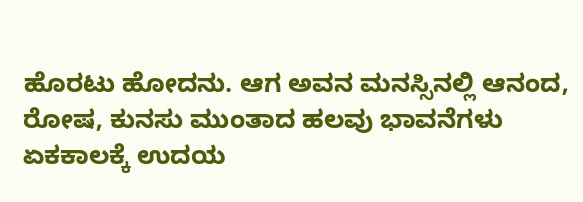ಹೊರಟು ಹೋದನು. ಆಗ ಅವನ ಮನಸ್ಸಿನಲ್ಲಿ ಆನಂದ, ರೋಷ, ಕುನಸು ಮುಂತಾದ ಹಲವು ಭಾವನೆಗಳು ಏಕಕಾಲಕ್ಕೆ ಉದಯ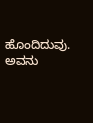ಹೊಂದಿದುವು. ಅವನು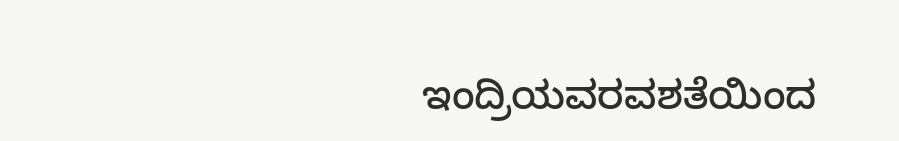ಇಂದ್ರಿಯವರವಶತೆಯಿಂದ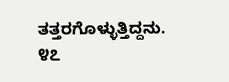ತತ್ತರಗೊಳ್ಳುತ್ತಿದ್ದನು. ೪೭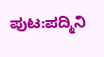ಪುಟ:ಪದ್ಮಿನಿ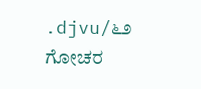.djvu/೬೨
ಗೋಚರ